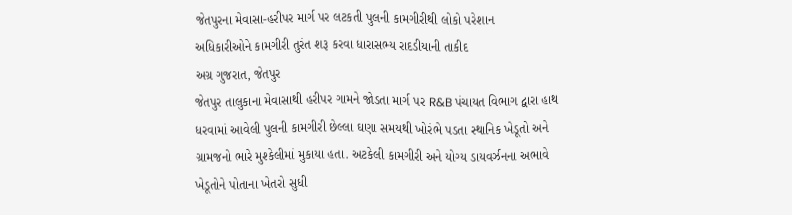જેતપુરના મેવાસા-હરીપર માર્ગ પર લટકતી પુલની કામગીરીથી લોકો પરેશાન
અધિકારીઓને કામગીરી તુરંત શરૂ કરવા ધારાસભ્ય રાદડીયાની તાકીદ
અગ્ર ગુજરાત, જેતપુર
જેતપુર તાલુકાના મેવાસાથી હરીપર ગામને જોડતા માર્ગ પર R&B પંચાયત વિભાગ દ્વારા હાથ ધરવામાં આવેલી પુલની કામગીરી છેલ્લા ઘણા સમયથી ખોરંભે પડતા સ્થાનિક ખેડૂતો અને ગ્રામજનો ભારે મુશ્કેલીમાં મુકાયા હતા. અટકેલી કામગીરી અને યોગ્ય ડાયવર્ઝનના અભાવે ખેડૂતોને પોતાના ખેતરો સુધી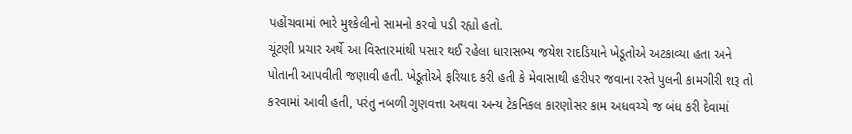પહોંચવામાં ભારે મુશ્કેલીનો સામનો કરવો પડી રહ્યો હતો.
ચૂંટણી પ્રચાર અર્થે આ વિસ્તારમાંથી પસાર થઈ રહેલા ધારાસભ્ય જયેશ રાદડિયાને ખેડૂતોએ અટકાવ્યા હતા અને પોતાની આપવીતી જણાવી હતી. ખેડૂતોએ ફરિયાદ કરી હતી કે મેવાસાથી હરીપર જવાના રસ્તે પુલની કામગીરી શરૂ તો કરવામાં આવી હતી, પરંતુ નબળી ગુણવત્તા અથવા અન્ય ટેકનિકલ કારણોસર કામ અધવચ્ચે જ બંધ કરી દેવામાં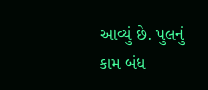આવ્યું છે. પુલનું કામ બંધ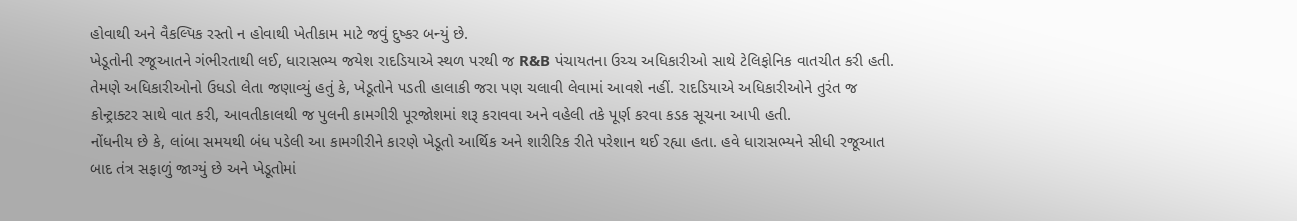હોવાથી અને વૈકલ્પિક રસ્તો ન હોવાથી ખેતીકામ માટે જવું દુષ્કર બન્યું છે.
ખેડૂતોની રજૂઆતને ગંભીરતાથી લઈ, ધારાસભ્ય જયેશ રાદડિયાએ સ્થળ પરથી જ R&B પંચાયતના ઉચ્ચ અધિકારીઓ સાથે ટેલિફોનિક વાતચીત કરી હતી. તેમણે અધિકારીઓનો ઉધડો લેતા જણાવ્યું હતું કે, ખેડૂતોને પડતી હાલાકી જરા પણ ચલાવી લેવામાં આવશે નહીં. રાદડિયાએ અધિકારીઓને તુરંત જ કોન્ટ્રાક્ટર સાથે વાત કરી, આવતીકાલથી જ પુલની કામગીરી પૂરજોશમાં શરૂ કરાવવા અને વહેલી તકે પૂર્ણ કરવા કડક સૂચના આપી હતી.
નોંધનીય છે કે, લાંબા સમયથી બંધ પડેલી આ કામગીરીને કારણે ખેડૂતો આર્થિક અને શારીરિક રીતે પરેશાન થઈ રહ્યા હતા. હવે ધારાસભ્યને સીધી રજૂઆત બાદ તંત્ર સફાળું જાગ્યું છે અને ખેડૂતોમાં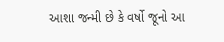આશા જન્મી છે કે વર્ષો જૂનો આ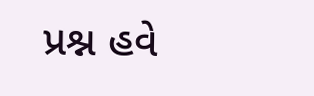પ્રશ્ન હવે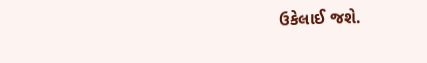ઉકેલાઈ જશે.